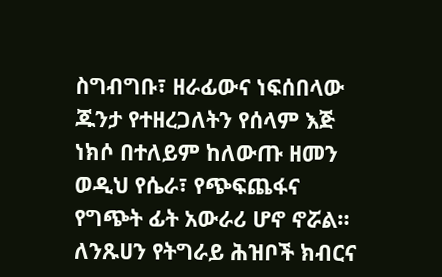ስግብግቡ፣ ዘራፊውና ነፍሰበላው ጁንታ የተዘረጋለትን የሰላም እጅ ነክሶ በተለይም ከለውጡ ዘመን ወዲህ የሴራ፣ የጭፍጨፋና የግጭት ፊት አውራሪ ሆኖ ኖሯል። ለንጹሀን የትግራይ ሕዝቦች ክብርና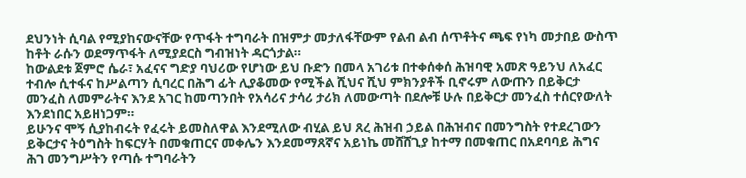ደህንነት ሲባል የሚያከናውናቸው የጥፋት ተግባራት በዝምታ መታለፋቸውም የልብ ልብ ሰጥቶትና ጫፍ የነካ መታበይ ውስጥ ከቶት ራሱን ወደማጥፋት ለሚያደርስ ግብዝነት ዳርጎታል።
ከውልደቱ ጀምሮ ሴራ፣ አፈናና ግድያ ባህሪው የሆነው ይህ ቡድን በመላ አገሪቱ በተቀሰቀሰ ሕዝባዊ አመጽ ዓይንህ ለአፈር ተብሎ ሲተፋና ከሥልጣን ሲባረር በሕግ ፊት ሊያቆመው የሚችል ሺህና ሺህ ምክንያቶች ቢኖሩም ለውጡን በይቅርታ መንፈስ ለመምራትና እንደ አገር ከመጣንበት የአሳሪና ታሳሪ ታሪክ ለመውጣት በደሎቹ ሁሉ በይቅርታ መንፈስ ተሰርየውለት እንደነበር አይዘነጋም።
ይሁንና ሞኝ ሲያከብሩት የፈሩት ይመስለዋል እንደሚለው ብሂል ይህ ጸረ ሕዝብ ኃይል በሕዝብና በመንግስት የተደረገውን ይቅርታና ትዕግስት ከፍርሃት በመቁጠርና መቀሌን እንደመማጸኛና አይነኬ መሸሸጊያ ከተማ በመቁጠር በአደባባይ ሕግና ሕገ መንግሥትን የጣሱ ተግባራትን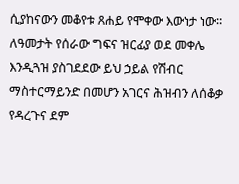ሲያከናውን መቆየቱ ጸሐይ የሞቀው እውነታ ነው። ለዓመታት የሰራው ግፍና ዝርፊያ ወደ መቀሌ እንዲጓዝ ያስገደደው ይህ ኃይል የሽብር ማስተርማይንድ በመሆን አገርና ሕዝብን ለሰቆቃ የዳረጉና ደም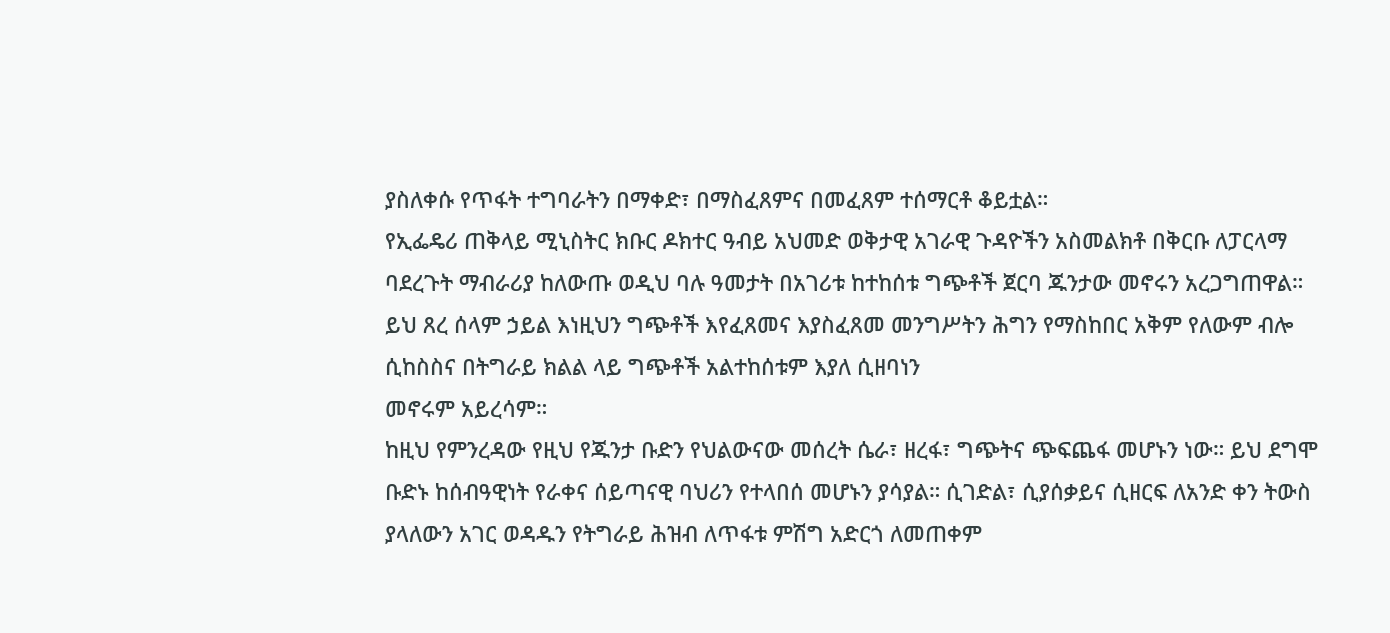ያስለቀሱ የጥፋት ተግባራትን በማቀድ፣ በማስፈጸምና በመፈጸም ተሰማርቶ ቆይቷል።
የኢፌዴሪ ጠቅላይ ሚኒስትር ክቡር ዶክተር ዓብይ አህመድ ወቅታዊ አገራዊ ጉዳዮችን አስመልክቶ በቅርቡ ለፓርላማ ባደረጉት ማብራሪያ ከለውጡ ወዲህ ባሉ ዓመታት በአገሪቱ ከተከሰቱ ግጭቶች ጀርባ ጁንታው መኖሩን አረጋግጠዋል። ይህ ጸረ ሰላም ኃይል እነዚህን ግጭቶች እየፈጸመና እያስፈጸመ መንግሥትን ሕግን የማስከበር አቅም የለውም ብሎ ሲከስስና በትግራይ ክልል ላይ ግጭቶች አልተከሰቱም እያለ ሲዘባነን
መኖሩም አይረሳም።
ከዚህ የምንረዳው የዚህ የጁንታ ቡድን የህልውናው መሰረት ሴራ፣ ዘረፋ፣ ግጭትና ጭፍጨፋ መሆኑን ነው። ይህ ደግሞ ቡድኑ ከሰብዓዊነት የራቀና ሰይጣናዊ ባህሪን የተላበሰ መሆኑን ያሳያል። ሲገድል፣ ሲያሰቃይና ሲዘርፍ ለአንድ ቀን ትውስ ያላለውን አገር ወዳዱን የትግራይ ሕዝብ ለጥፋቱ ምሽግ አድርጎ ለመጠቀም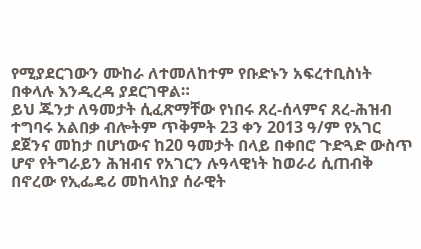የሚያደርገውን ሙከራ ለተመለከተም የቡድኑን አፍረተቢስነት በቀላሉ እንዲረዳ ያደርገዋል።
ይህ ጁንታ ለዓመታት ሲፈጽማቸው የነበሩ ጸረ-ሰላምና ጸረ-ሕዝብ ተግባሩ አልበቃ ብሎትም ጥቅምት 23 ቀን 2013 ዓ/ም የአገር ደጀንና መከታ በሆነውና ከ20 ዓመታት በላይ በቀበሮ ጉድጓድ ውስጥ ሆኖ የትግራይን ሕዝብና የአገርን ሉዓላዊነት ከወራሪ ሲጠብቅ በኖረው የኢፌዴሪ መከላከያ ሰራዊት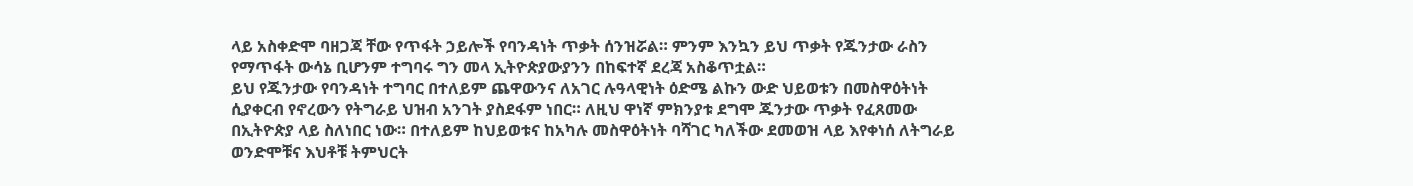ላይ አስቀድሞ ባዘጋጃ ቸው የጥፋት ኃይሎች የባንዳነት ጥቃት ሰንዝሯል። ምንም እንኳን ይህ ጥቃት የጁንታው ራስን የማጥፋት ውሳኔ ቢሆንም ተግባሩ ግን መላ ኢትዮጵያውያንን በከፍተኛ ደረጃ አስቆጥቷል።
ይህ የጁንታው የባንዳነት ተግባር በተለይም ጨዋውንና ለአገር ሉዓላዊነት ዕድሜ ልኩን ውድ ህይወቱን በመስዋዕትነት ሲያቀርብ የኖረውን የትግራይ ህዝብ አንገት ያስደፋም ነበር። ለዚህ ዋነኛ ምክንያቱ ደግሞ ጁንታው ጥቃት የፈጸመው በኢትዮጵያ ላይ ስለነበር ነው። በተለይም ከህይወቱና ከአካሉ መስዋዕትነት ባሻገር ካለችው ደመወዝ ላይ እየቀነሰ ለትግራይ ወንድሞቹና እህቶቹ ትምህርት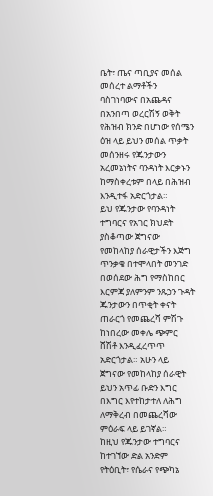ቤት፣ ጤና ጣቢያና መሰል መሰረተ ልማቶችን ባስገነባውና በአጨዳና በአንበጣ ወረርሽኝ ወቅት የሕዝብ ክንድ በሆነው የሰሜን ዕዝ ላይ ይህን መሰል ጥቃት መሰንዘሩ የጁንታውን አረመኔነትና ባንዳነት እርቃኑን ከማስቀረቱም በላይ በሕዝብ እንዲተፋ አድርጎታል።
ይህ የጁንታው የባንዳነት ተግባርና የአገር ክህደት ያስቆጣው ጀግናው የመከላከያ ሰራዊታችን እጅግ ጥንቃቄ በተሞላበት መንገድ በወሰደው ሕግ የማስከበር እርምጃ ያለምንም ንጹኃን ጉዳት ጁንታውን በጥቂት ቀናት ጠራርጎ የመጨረሻ ምሽጉ ከነበረው መቀሌ ጭምር ሸሽቶ እንዲፈረጥጥ አድርጎታል። አሁን ላይ ጀግናው የመከላከያ ሰራዊት ይህን አጥፊ ቡድን እግር በእግር እየተከታተለ ለሕግ ለማቅረብ በመጨረሻው ምዕራፍ ላይ ይገኛል።
ከዚህ የጁንታው ተግባርና ከተገኘው ድል አንድም የትዕቢት፣ የሴራና የጭካኔ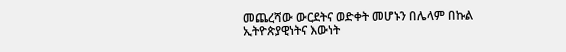መጨረሻው ውርደትና ወድቀት መሆኑን በሌላም በኩል ኢትዮጵያዊነትና እውነት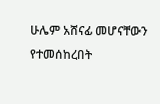ሁሌም አሸናፊ መሆናቸውን የተመሰከረበት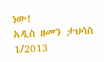ነው!
አዲስ ዘመን ታህሳስ 1/2013